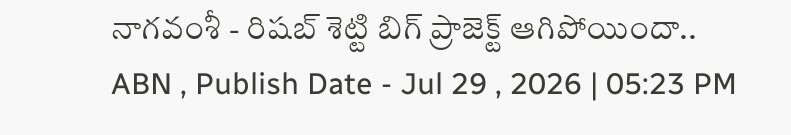నాగవంశీ - రిషబ్ శెట్టి బిగ్ ప్రాజెక్ట్ ఆగిపోయిందా..
ABN , Publish Date - Jul 29 , 2026 | 05:23 PM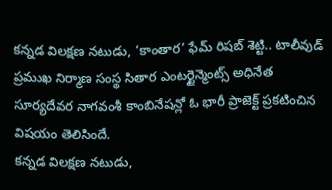కన్నడ విలక్షణ నటుడు, ‘కాంతార’ ఫేమ్ రిషబ్ శెట్టి.. టాలీవుడ్ ప్రముఖ నిర్మాణ సంస్థ సితార ఎంటర్టైన్మెంట్స్ అధినేత సూర్యదేవర నాగవంశీ కాంబినేషన్లో ఓ భారీ ప్రాజెక్ట్ ప్రకటించిన విషయం తెలిసిందే.
కన్నడ విలక్షణ నటుడు,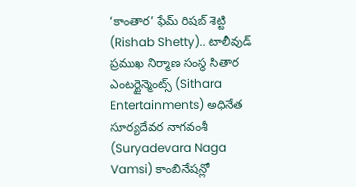‘కాంతార’ ఫేమ్ రిషబ్ శెట్టి (Rishab Shetty).. టాలీవుడ్ ప్రముఖ నిర్మాణ సంస్థ సితార ఎంటర్టైన్మెంట్స్ (Sithara Entertainments) అధినేత సూర్యదేవర నాగవంశీ (Suryadevara Naga Vamsi) కాంబినేషన్లో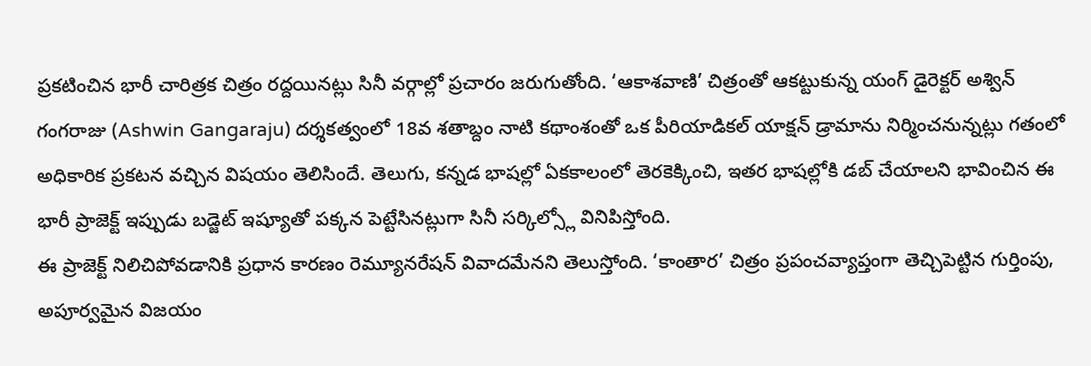ప్రకటించిన భారీ చారిత్రక చిత్రం రద్దయినట్లు సినీ వర్గాల్లో ప్రచారం జరుగుతోంది. ‘ఆకాశవాణి’ చిత్రంతో ఆకట్టుకున్న యంగ్ డైరెక్టర్ అశ్విన్ గంగరాజు (Ashwin Gangaraju) దర్శకత్వంలో 18వ శతాబ్దం నాటి కథాంశంతో ఒక పీరియాడికల్ యాక్షన్ డ్రామాను నిర్మించనున్నట్లు గతంలో అధికారిక ప్రకటన వచ్చిన విషయం తెలిసిందే. తెలుగు, కన్నడ భాషల్లో ఏకకాలంలో తెరకెక్కించి, ఇతర భాషల్లోకి డబ్ చేయాలని భావించిన ఈ భారీ ప్రాజెక్ట్ ఇప్పుడు బడ్జెట్ ఇష్యూతో పక్కన పెట్టేసినట్లుగా సినీ సర్కిల్స్లో వినిపిస్తోంది.
ఈ ప్రాజెక్ట్ నిలిచిపోవడానికి ప్రధాన కారణం రెమ్యూనరేషన్ వివాదమేనని తెలుస్తోంది. ‘కాంతార’ చిత్రం ప్రపంచవ్యాప్తంగా తెచ్చిపెట్టిన గుర్తింపు, అపూర్వమైన విజయం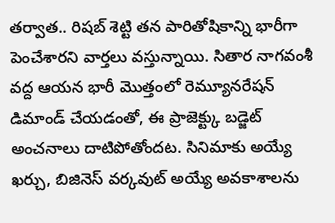తర్వాత.. రిషబ్ శెట్టి తన పారితోషికాన్ని భారీగా పెంచేశారని వార్తలు వస్తున్నాయి. సితార నాగవంశీ వద్ద ఆయన భారీ మొత్తంలో రెమ్యూనరేషన్ డిమాండ్ చేయడంతో, ఈ ప్రాజెక్ట్కు బడ్జెట్ అంచనాలు దాటిపోతోందట. సినిమాకు అయ్యే ఖర్చు, బిజినెస్ వర్కవుట్ అయ్యే అవకాశాలను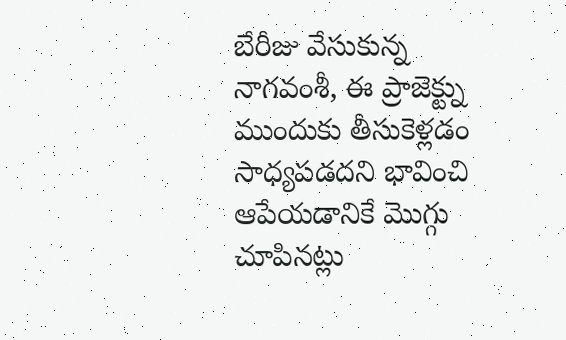బేరీజు వేసుకున్న నాగవంశీ, ఈ ప్రాజెక్ట్ను ముందుకు తీసుకెళ్లడం సాధ్యపడదని భావించి ఆపేయడానికే మొగ్గు చూపినట్లు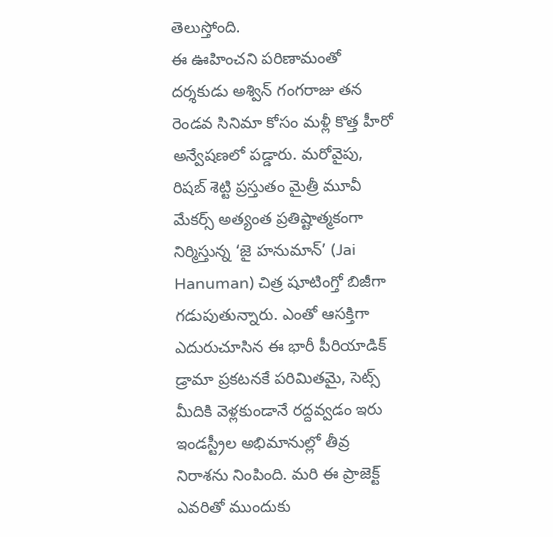తెలుస్తోంది.
ఈ ఊహించని పరిణామంతో దర్శకుడు అశ్విన్ గంగరాజు తన రెండవ సినిమా కోసం మళ్లీ కొత్త హీరో అన్వేషణలో పడ్డారు. మరోవైపు, రిషబ్ శెట్టి ప్రస్తుతం మైత్రీ మూవీ మేకర్స్ అత్యంత ప్రతిష్టాత్మకంగా నిర్మిస్తున్న ‘జై హనుమాన్’ (Jai Hanuman) చిత్ర షూటింగ్తో బిజీగా గడుపుతున్నారు. ఎంతో ఆసక్తిగా ఎదురుచూసిన ఈ భారీ పీరియాడిక్ డ్రామా ప్రకటనకే పరిమితమై, సెట్స్ మీదికి వెళ్లకుండానే రద్దవ్వడం ఇరు ఇండస్ట్రీల అభిమానుల్లో తీవ్ర నిరాశను నింపింది. మరి ఈ ప్రాజెక్ట్ ఎవరితో ముందుకు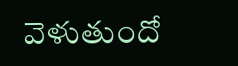వెళుతుందో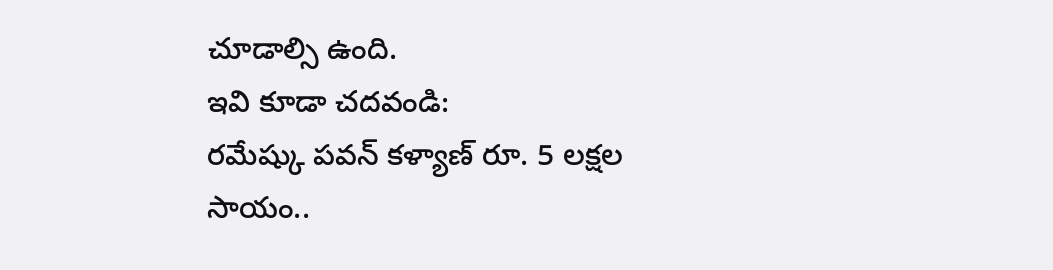చూడాల్సి ఉంది.
ఇవి కూడా చదవండి:
రమేష్కు పవన్ కళ్యాణ్ రూ. 5 లక్షల సాయం..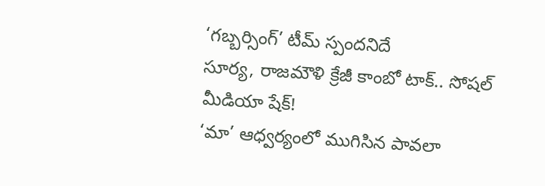‘గబ్బర్సింగ్’ టీమ్ స్పందనిదే
సూర్య, రాజమౌళి క్రేజీ కాంబో టాక్.. సోషల్ మీడియా షేక్!
‘మా’ ఆధ్వర్యంలో ముగిసిన పావలా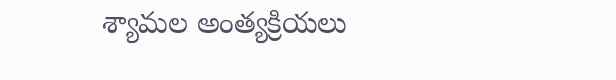శ్యామల అంత్యక్రియలు